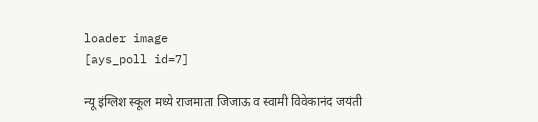loader image
[ays_poll id=7]

न्यू इंग्लिश स्कूल मध्ये राजमाता जिजाऊ व स्वामी विवेकानंद जयंती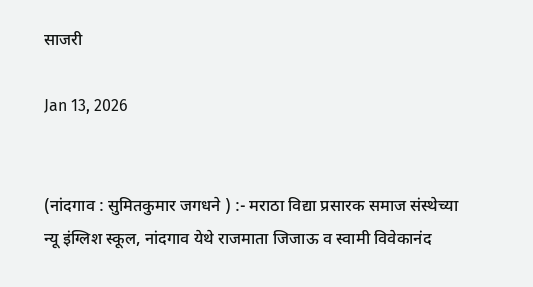साजरी

Jan 13, 2026


(नांदगाव : सुमितकुमार जगधने ) :- मराठा विद्या प्रसारक समाज संस्थेच्या न्यू इंग्लिश स्कूल, नांदगाव येथे राजमाता जिजाऊ व स्वामी विवेकानंद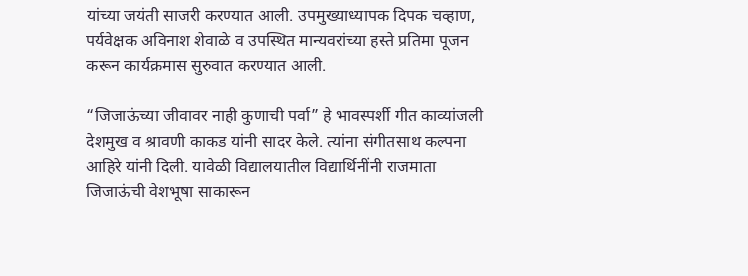यांच्या जयंती साजरी करण्यात आली. उपमुख्याध्यापक दिपक चव्हाण, पर्यवेक्षक अविनाश शेवाळे व उपस्थित मान्यवरांच्या हस्ते प्रतिमा पूजन करून कार्यक्रमास सुरुवात करण्यात आली.

“जिजाऊंच्या जीवावर नाही कुणाची पर्वा” हे भावस्पर्शी गीत काव्यांजली देशमुख व श्रावणी काकड यांनी सादर केले. त्यांना संगीतसाथ कल्पना आहिरे यांनी दिली. यावेळी विद्यालयातील विद्यार्थिनींनी राजमाता जिजाऊंची वेशभूषा साकारून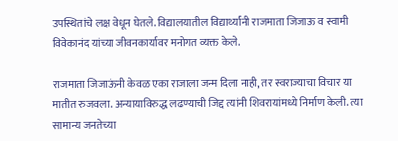उपस्थितांचे लक्ष वेधून घेतले. विद्यालयातील विद्यार्थ्यांनी राजमाता जिजाऊ व स्वामी विवेकानंद यांच्या जीवनकार्यावर मनोगत व्यक्त केले.

राजमाता जिजाऊंनी केवळ एका राजाला जन्म दिला नाही, तर स्वराज्याचा विचार या मातीत रुजवला. अन्यायाविरुद्ध लढण्याची जिद्द त्यांनी शिवरायांमध्ये निर्माण केली. त्या सामान्य जनतेच्या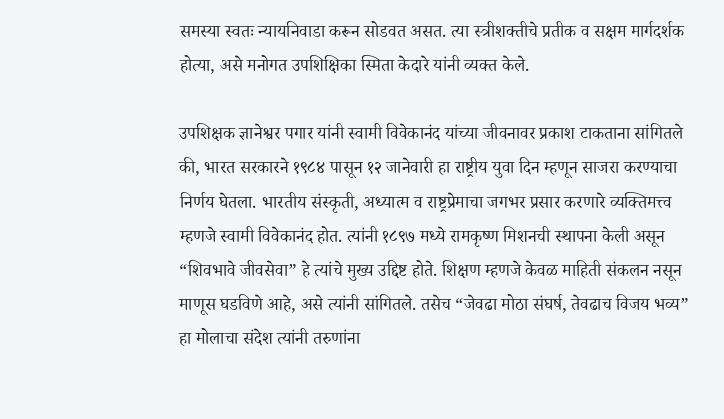समस्या स्वतः न्यायनिवाडा करून सोडवत असत. त्या स्त्रीशक्तीचे प्रतीक व सक्षम मार्गदर्शक होत्या, असे मनोगत उपशिक्षिका स्मिता केदारे यांनी व्यक्त केले.

उपशिक्षक ज्ञानेश्वर पगार यांनी स्वामी विवेकानंद यांच्या जीवनावर प्रकाश टाकताना सांगितले की, भारत सरकारने १९८४ पासून १२ जानेवारी हा राष्ट्रीय युवा दिन म्हणून साजरा करण्याचा निर्णय घेतला. भारतीय संस्कृती, अध्यात्म व राष्ट्रप्रेमाचा जगभर प्रसार करणारे व्यक्तिमत्त्व म्हणजे स्वामी विवेकानंद होत. त्यांनी १८९७ मध्ये रामकृष्ण मिशनची स्थापना केली असून “शिवभावे जीवसेवा” हे त्यांचे मुख्य उद्दिष्ट होते. शिक्षण म्हणजे केवळ माहिती संकलन नसून माणूस घडविणे आहे, असे त्यांनी सांगितले. तसेच “जेवढा मोठा संघर्ष, तेवढाच विजय भव्य” हा मोलाचा संदेश त्यांनी तरुणांना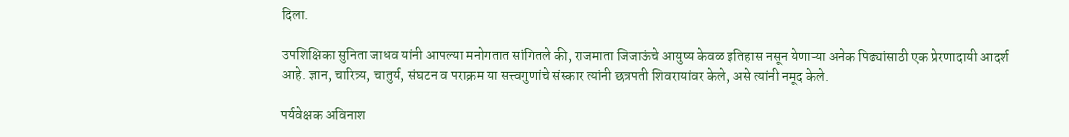दिला.

उपशिक्षिका सुनिता जाधव यांनी आपल्या मनोगतात सांगितले की, राजमाता जिजाऊंचे आयुष्य केवळ इतिहास नसून येणाऱ्या अनेक पिढ्यांसाठी एक प्रेरणादायी आदर्श आहे. ज्ञान, चारित्र्य, चातुर्य, संघटन व पराक्रम या सत्त्वगुणांचे संस्कार त्यांनी छत्रपती शिवरायांवर केले, असे त्यांनी नमूद केले.

पर्यवेक्षक अविनाश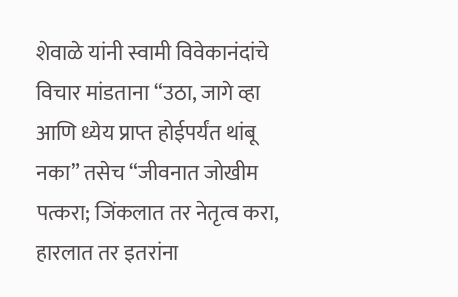शेवाळे यांनी स्वामी विवेकानंदांचे विचार मांडताना “उठा, जागे व्हा आणि ध्येय प्राप्त होईपर्यंत थांबू नका” तसेच “जीवनात जोखीम पत्करा; जिंकलात तर नेतृत्व करा, हारलात तर इतरांना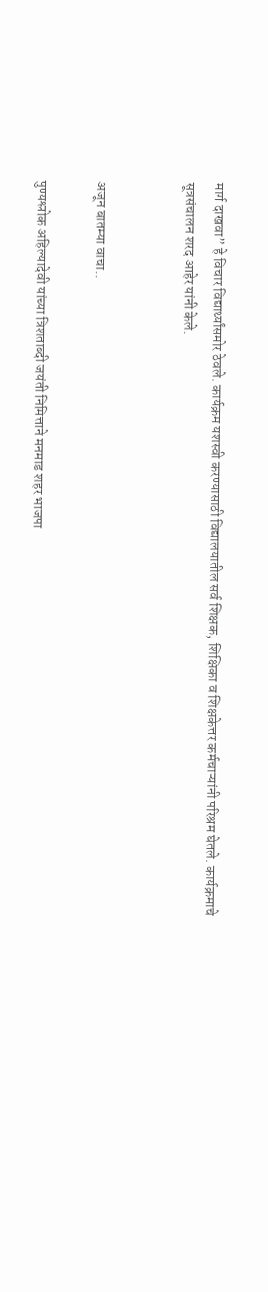मार्ग दाखवा” हे विचार विद्यार्थ्यांसमोर ठेवले. कार्यक्रम यशस्वी करण्यासाठी विद्यालयातील सर्व शिक्षक, शिक्षिका व शिक्षकेत्तर कर्मचाऱ्यांनी परिश्रम घेतले. कार्यक्रमाचे सूत्रसंचालन शरद आहेर यांनी केले.


अजून बातम्या वाचा..

पुण्यश्लोक अहिल्यादेवी यांच्या त्रिशताब्दी जयंती निमित्ताने मनमाड शहर भाजपा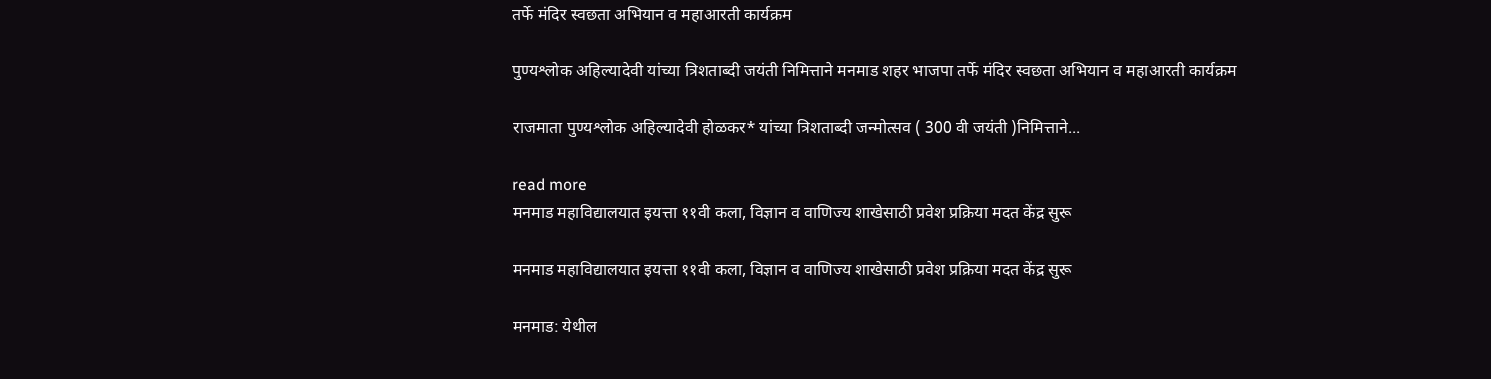तर्फे मंदिर स्वछता अभियान व महाआरती कार्यक्रम

पुण्यश्लोक अहिल्यादेवी यांच्या त्रिशताब्दी जयंती निमित्ताने मनमाड शहर भाजपा तर्फे मंदिर स्वछता अभियान व महाआरती कार्यक्रम

राजमाता पुण्यश्लोक अहिल्यादेवी होळकर* यांच्या त्रिशताब्दी जन्मोत्सव ( 300 वी जयंती )निमित्ताने...

read more
मनमाड महाविद्यालयात इयत्ता ११वी कला, विज्ञान व वाणिज्य शाखेसाठी प्रवेश प्रक्रिया मदत केंद्र सुरू

मनमाड महाविद्यालयात इयत्ता ११वी कला, विज्ञान व वाणिज्य शाखेसाठी प्रवेश प्रक्रिया मदत केंद्र सुरू

मनमाड: येथील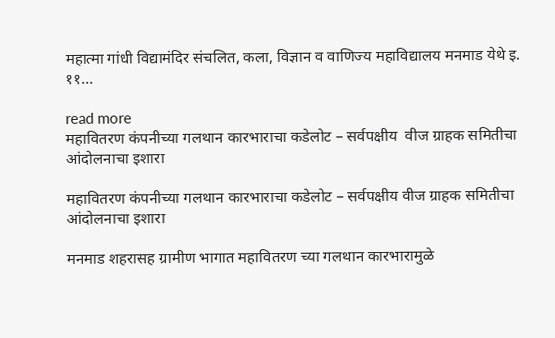महात्मा गांधी विद्यामंदिर संचलित, कला, विज्ञान व वाणिज्य महाविद्यालय मनमाड येथे इ. ११...

read more
महावितरण कंपनीच्या गलथान कारभाराचा कडेलोट – सर्वपक्षीय  वीज ग्राहक समितीचा आंदोलनाचा इशारा

महावितरण कंपनीच्या गलथान कारभाराचा कडेलोट – सर्वपक्षीय वीज ग्राहक समितीचा आंदोलनाचा इशारा

मनमाड शहरासह ग्रामीण भागात महावितरण च्या गलथान कारभारामुळे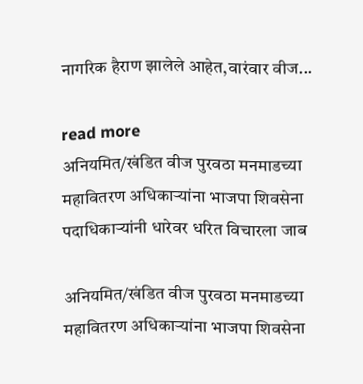नागरिक हैराण झालेले आहेत,वारंवार वीज...

read more
अनियमित/खंडित वीज पुरवठा मनमाडच्या महावितरण अधिकाऱ्यांना भाजपा शिवसेना पदाधिकाऱ्यांनी धारेवर धरित विचारला जाब

अनियमित/खंडित वीज पुरवठा मनमाडच्या महावितरण अधिकाऱ्यांना भाजपा शिवसेना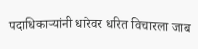पदाधिकाऱ्यांनी धारेवर धरित विचारला जाब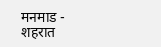मनमाड - शहरात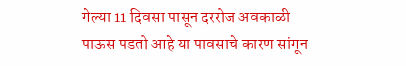गेल्या 11 दिवसा पासून दररोज अवकाळी पाऊस पडतो आहे या पावसाचे कारण सांगून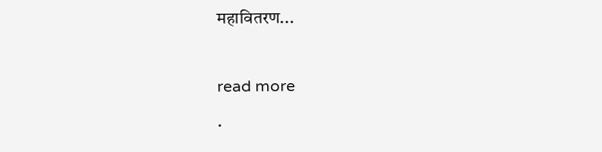महावितरण...

read more
.